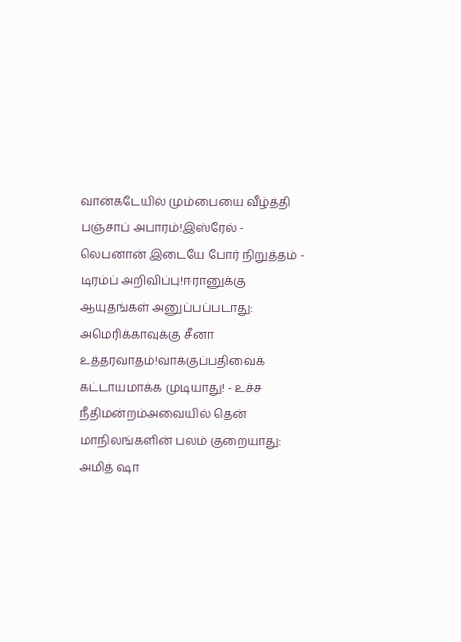வான்கடேயில் மும்பையை வீழ்த்தி பஞ்சாப் அபாரம்!இஸ்ரேல் - லெபனான் இடையே போர் நிறுத்தம் - டிரம்ப் அறிவிப்பு!ஈரானுக்கு ஆயுதங்கள் அனுப்பப்படாது: அமெரிக்காவுக்கு சீனா உத்தரவாதம்!வாக்குப்பதிவைக் கட்டாயமாக்க முடியாது! - உச்ச நீதிமன்றம்அவையில் தென் மாநிலங்களின் பலம் குறையாது: அமித் ஷா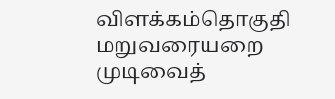விளக்கம்தொகுதி மறுவரையறை முடிவைத்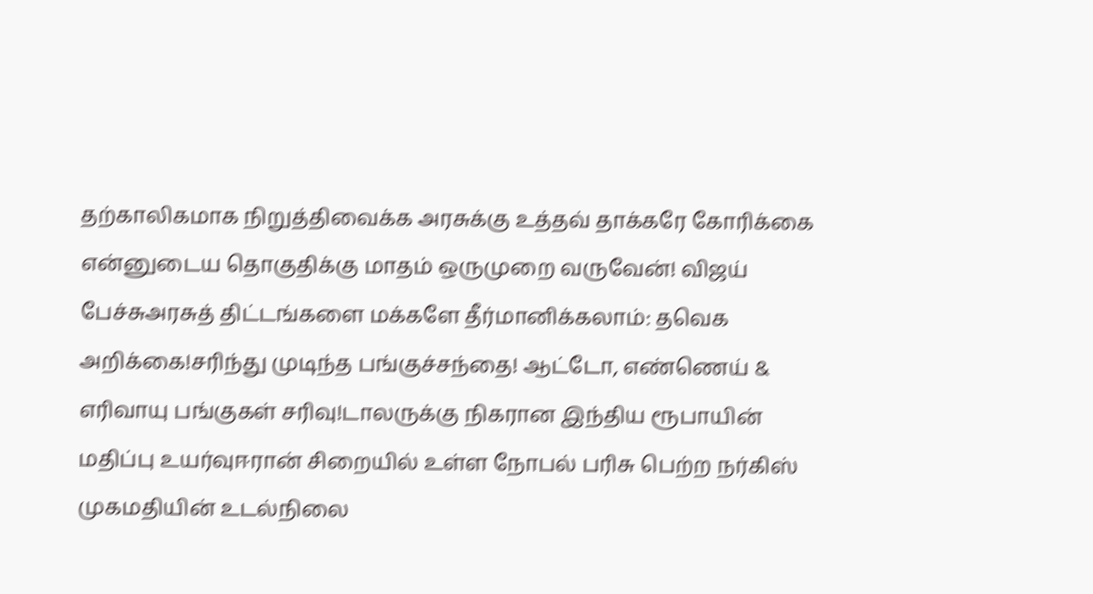தற்காலிகமாக நிறுத்திவைக்க அரசுக்கு உத்தவ் தாக்கரே கோரிக்கை என்னுடைய தொகுதிக்கு மாதம் ஒருமுறை வருவேன்! விஜய் பேச்சுஅரசுத் திட்டங்களை மக்களே தீர்மானிக்கலாம்: தவெக அறிக்கை!சரிந்து முடிந்த பங்குச்சந்தை! ஆட்டோ, எண்ணெய் & எரிவாயு பங்குகள் சரிவு!டாலருக்கு நிகரான இந்திய ரூபாயின் மதிப்பு உயர்வுஈரான் சிறையில் உள்ள நோபல் பரிசு பெற்ற நர்கிஸ் முகமதியின் உடல்நிலை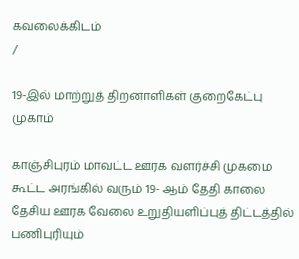கவலைக்கிடம்
/

19-இல் மாற்றுத் திறனாளிகள் குறைகேட்பு முகாம்

காஞ்சிபுரம் மாவட்ட ஊரக வளர்ச்சி முகமை கூட்ட அரங்கில் வரும் 19- ஆம் தேதி காலை தேசிய ஊரக வேலை உறுதியளிப்புத் திட்டத்தில் பணிபுரியும்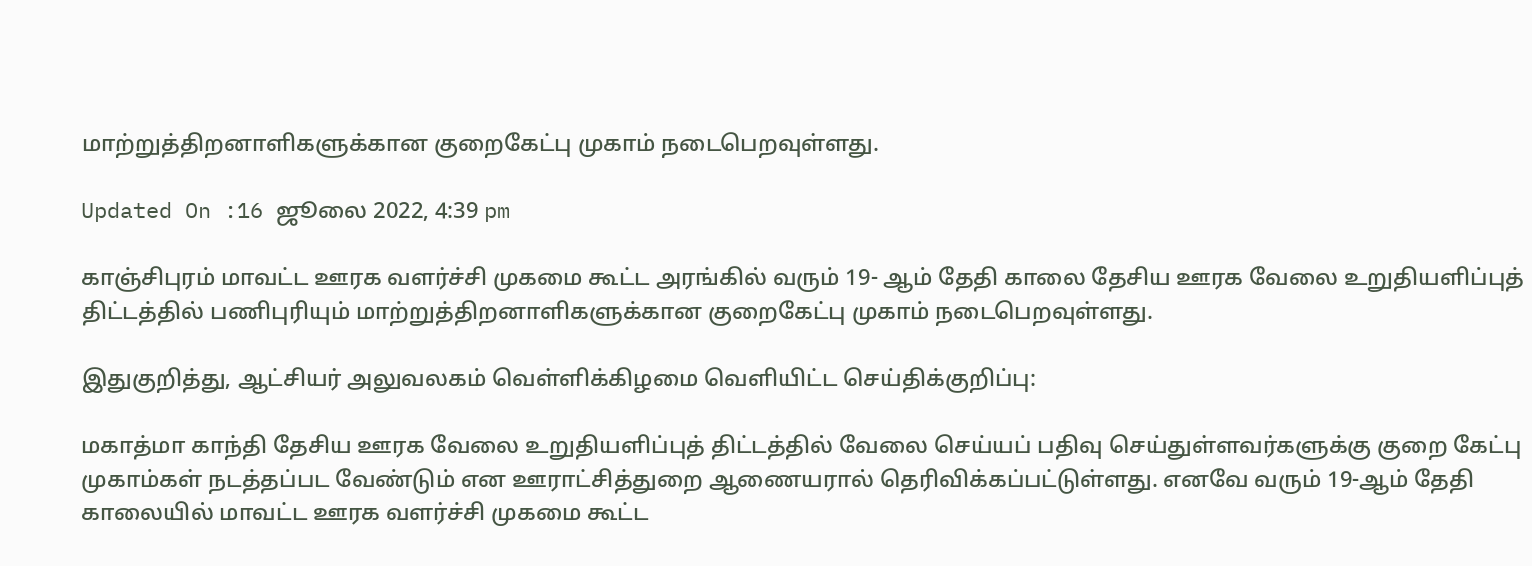மாற்றுத்திறனாளிகளுக்கான குறைகேட்பு முகாம் நடைபெறவுள்ளது.

Updated On :16 ஜூலை 2022, 4:39 pm

காஞ்சிபுரம் மாவட்ட ஊரக வளர்ச்சி முகமை கூட்ட அரங்கில் வரும் 19- ஆம் தேதி காலை தேசிய ஊரக வேலை உறுதியளிப்புத் திட்டத்தில் பணிபுரியும் மாற்றுத்திறனாளிகளுக்கான குறைகேட்பு முகாம் நடைபெறவுள்ளது.

இதுகுறித்து, ஆட்சியர் அலுவலகம் வெள்ளிக்கிழமை வெளியிட்ட செய்திக்குறிப்பு:

மகாத்மா காந்தி தேசிய ஊரக வேலை உறுதியளிப்புத் திட்டத்தில் வேலை செய்யப் பதிவு செய்துள்ளவர்களுக்கு குறை கேட்பு முகாம்கள் நடத்தப்பட வேண்டும் என ஊராட்சித்துறை ஆணையரால் தெரிவிக்கப்பட்டுள்ளது. எனவே வரும் 19-ஆம் தேதி காலையில் மாவட்ட ஊரக வளர்ச்சி முகமை கூட்ட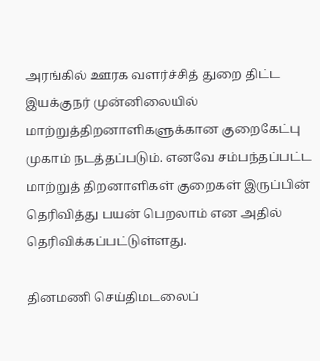அரங்கில் ஊரக வளர்ச்சித் துறை திட்ட இயக்குநர் முன்னிலையில் மாற்றுத்திறனாளிகளுக்கான குறைகேட்பு முகாம் நடத்தப்படும். எனவே சம்பந்தப்பட்ட மாற்றுத் திறனாளிகள் குறைகள் இருப்பின் தெரிவித்து பயன் பெறலாம் என அதில் தெரிவிக்கப்பட்டுள்ளது.

தினமணி செய்திமடலைப்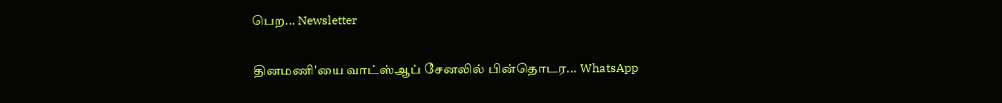பெற... Newsletter

தினமணி'யை வாட்ஸ்ஆப் சேனலில் பின்தொடர... WhatsApp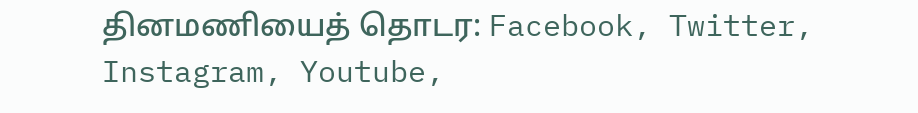தினமணியைத் தொடர: Facebook, Twitter, Instagram, Youtube,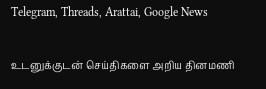Telegram, Threads, Arattai, Google News

உடனுக்குடன் செய்திகளை அறிய தினமணி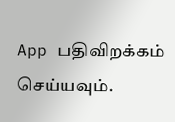App பதிவிறக்கம் செய்யவும்.